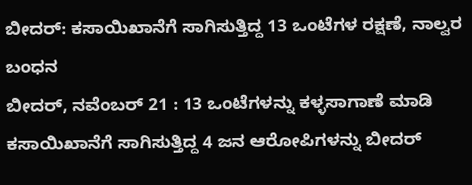ಬೀದರ್: ಕಸಾಯಿಖಾನೆಗೆ ಸಾಗಿಸುತ್ತಿದ್ದ 13 ಒಂಟೆಗಳ ರಕ್ಷಣೆ, ನಾಲ್ವರ ಬಂಧನ
ಬೀದರ್, ನವೆಂಬರ್ 21 : 13 ಒಂಟೆಗಳನ್ನು ಕಳ್ಳಸಾಗಾಣೆ ಮಾಡಿ ಕಸಾಯಿಖಾನೆಗೆ ಸಾಗಿಸುತ್ತಿದ್ದ 4 ಜನ ಆರೋಪಿಗಳನ್ನು ಬೀದರ್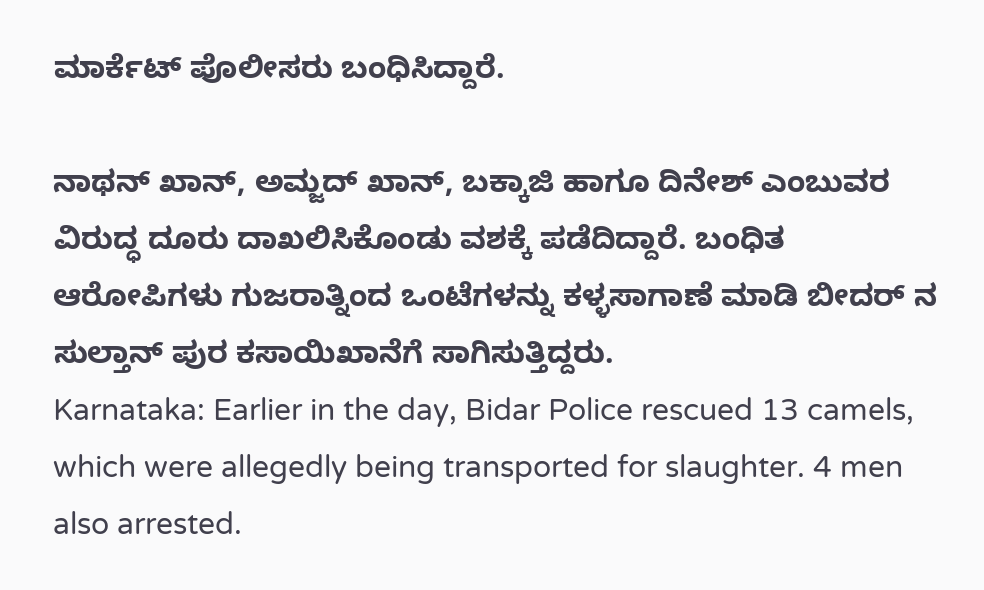ಮಾರ್ಕೆಟ್ ಪೊಲೀಸರು ಬಂಧಿಸಿದ್ದಾರೆ.

ನಾಥನ್ ಖಾನ್, ಅಮ್ಜದ್ ಖಾನ್, ಬಕ್ಕಾಜಿ ಹಾಗೂ ದಿನೇಶ್ ಎಂಬುವರ ವಿರುದ್ಧ ದೂರು ದಾಖಲಿಸಿಕೊಂಡು ವಶಕ್ಕೆ ಪಡೆದಿದ್ದಾರೆ. ಬಂಧಿತ ಆರೋಪಿಗಳು ಗುಜರಾತ್ನಿಂದ ಒಂಟೆಗಳನ್ನು ಕಳ್ಳಸಾಗಾಣೆ ಮಾಡಿ ಬೀದರ್ ನ ಸುಲ್ತಾನ್ ಪುರ ಕಸಾಯಿಖಾನೆಗೆ ಸಾಗಿಸುತ್ತಿದ್ದರು.
Karnataka: Earlier in the day, Bidar Police rescued 13 camels, which were allegedly being transported for slaughter. 4 men also arrested.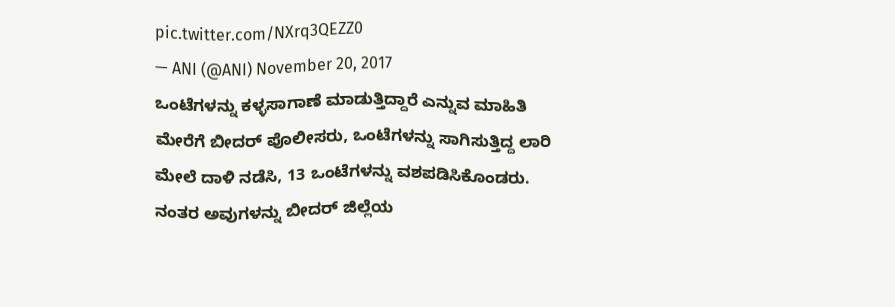pic.twitter.com/NXrq3QEZZ0
— ANI (@ANI) November 20, 2017
ಒಂಟೆಗಳನ್ನು ಕಳ್ಳಸಾಗಾಣೆ ಮಾಡುತ್ತಿದ್ದಾರೆ ಎನ್ನುವ ಮಾಹಿತಿ ಮೇರೆಗೆ ಬೀದರ್ ಪೊಲೀಸರು, ಒಂಟೆಗಳನ್ನು ಸಾಗಿಸುತ್ತಿದ್ದ ಲಾರಿ ಮೇಲೆ ದಾಳಿ ನಡೆಸಿ, 13 ಒಂಟೆಗಳನ್ನು ವಶಪಡಿಸಿಕೊಂಡರು. ನಂತರ ಅವುಗಳನ್ನು ಬೀದರ್ ಜಿಲ್ಲೆಯ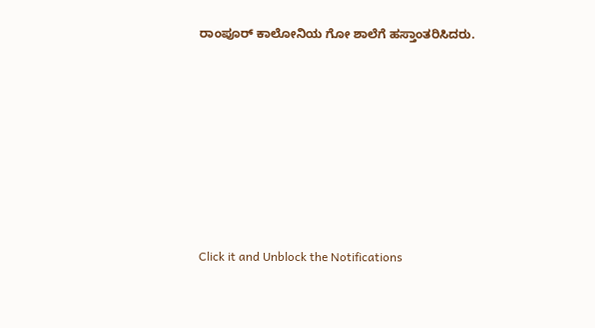ರಾಂಪೂರ್ ಕಾಲೋನಿಯ ಗೋ ಶಾಲೆಗೆ ಹಸ್ತಾಂತರಿಸಿದರು.












Click it and Unblock the Notifications